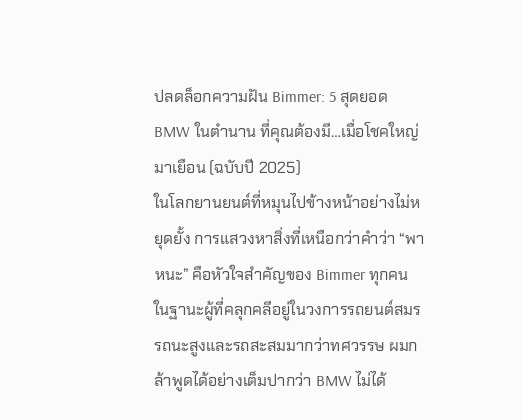ปลดล็อกความฝัน Bimmer: 5 สุดยอด BMW ในตำนาน ที่คุณต้องมี…เมื่อโชคใหญ่มาเยือน (ฉบับปี 2025)
ในโลกยานยนต์ที่หมุนไปข้างหน้าอย่างไม่หยุดยั้ง การแสวงหาสิ่งที่เหนือกว่าคำว่า “พาหนะ” คือหัวใจสำคัญของ Bimmer ทุกคน ในฐานะผู้ที่คลุกคลีอยู่ในวงการรถยนต์สมรรถนะสูงและรถสะสมมากว่าทศวรรษ ผมกล้าพูดได้อย่างเต็มปากว่า BMW ไม่ได้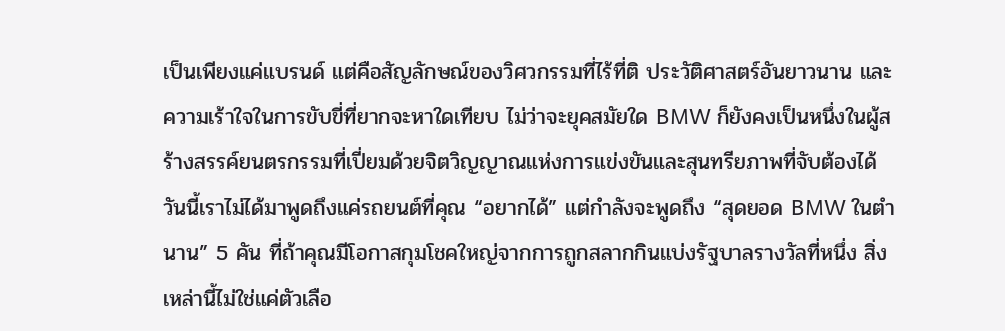เป็นเพียงแค่แบรนด์ แต่คือสัญลักษณ์ของวิศวกรรมที่ไร้ที่ติ ประวัติศาสตร์อันยาวนาน และความเร้าใจในการขับขี่ที่ยากจะหาใดเทียบ ไม่ว่าจะยุคสมัยใด BMW ก็ยังคงเป็นหนึ่งในผู้สร้างสรรค์ยนตรกรรมที่เปี่ยมด้วยจิตวิญญาณแห่งการแข่งขันและสุนทรียภาพที่จับต้องได้
วันนี้เราไม่ได้มาพูดถึงแค่รถยนต์ที่คุณ “อยากได้” แต่กำลังจะพูดถึง “สุดยอด BMW ในตำนาน” 5 คัน ที่ถ้าคุณมีโอกาสกุมโชคใหญ่จากการถูกสลากกินแบ่งรัฐบาลรางวัลที่หนึ่ง สิ่งเหล่านี้ไม่ใช่แค่ตัวเลือ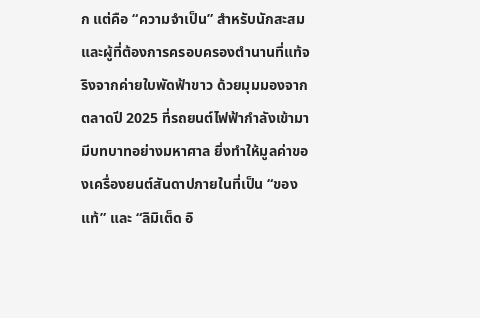ก แต่คือ “ความจำเป็น” สำหรับนักสะสมและผู้ที่ต้องการครอบครองตำนานที่แท้จริงจากค่ายใบพัดฟ้าขาว ด้วยมุมมองจากตลาดปี 2025 ที่รถยนต์ไฟฟ้ากำลังเข้ามามีบทบาทอย่างมหาศาล ยิ่งทำให้มูลค่าของเครื่องยนต์สันดาปภายในที่เป็น “ของแท้” และ “ลิมิเต็ด อิ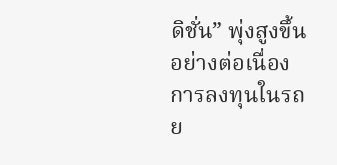ดิชั่น” พุ่งสูงขึ้นอย่างต่อเนื่อง การลงทุนในรถย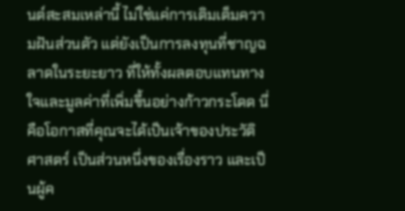นต์สะสมเหล่านี้ ไม่ใช่แค่การเติมเต็มความฝันส่วนตัว แต่ยังเป็นการลงทุนที่ชาญฉลาดในระยะยาว ที่ให้ทั้งผลตอบแทนทางใจและมูลค่าที่เพิ่มขึ้นอย่างก้าวกระโดด นี่คือโอกาสที่คุณจะได้เป็นเจ้าของประวัติศาสตร์ เป็นส่วนหนึ่งของเรื่องราว และเป็นผู้ค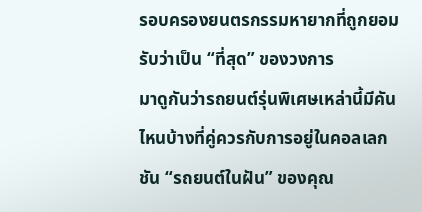รอบครองยนตรกรรมหายากที่ถูกยอมรับว่าเป็น “ที่สุด” ของวงการ
มาดูกันว่ารถยนต์รุ่นพิเศษเหล่านี้มีคันไหนบ้างที่คู่ควรกับการอยู่ในคอลเลกชัน “รถยนต์ในฝัน” ของคุณ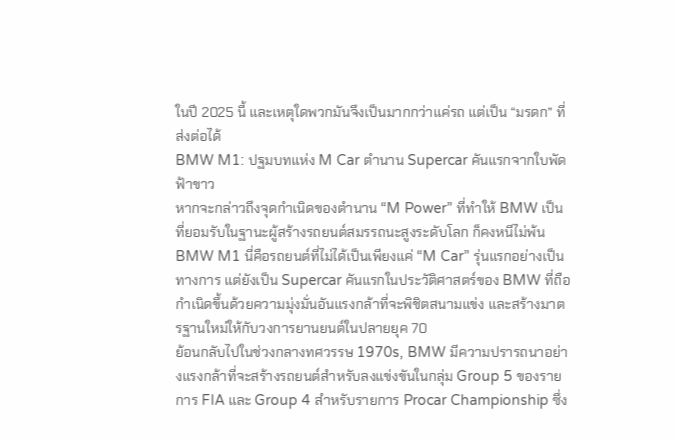ในปี 2025 นี้ และเหตุใดพวกมันจึงเป็นมากกว่าแค่รถ แต่เป็น “มรดก” ที่ส่งต่อได้
BMW M1: ปฐมบทแห่ง M Car ตำนาน Supercar คันแรกจากใบพัดฟ้าขาว
หากจะกล่าวถึงจุดกำเนิดของตำนาน “M Power” ที่ทำให้ BMW เป็นที่ยอมรับในฐานะผู้สร้างรถยนต์สมรรถนะสูงระดับโลก ก็คงหนีไม่พ้น BMW M1 นี่คือรถยนต์ที่ไม่ได้เป็นเพียงแค่ “M Car” รุ่นแรกอย่างเป็นทางการ แต่ยังเป็น Supercar คันแรกในประวัติศาสตร์ของ BMW ที่ถือกำเนิดขึ้นด้วยความมุ่งมั่นอันแรงกล้าที่จะพิชิตสนามแข่ง และสร้างมาตรฐานใหม่ให้กับวงการยานยนต์ในปลายยุค 70
ย้อนกลับไปในช่วงกลางทศวรรษ 1970s, BMW มีความปรารถนาอย่างแรงกล้าที่จะสร้างรถยนต์สำหรับลงแข่งขันในกลุ่ม Group 5 ของรายการ FIA และ Group 4 สำหรับรายการ Procar Championship ซึ่ง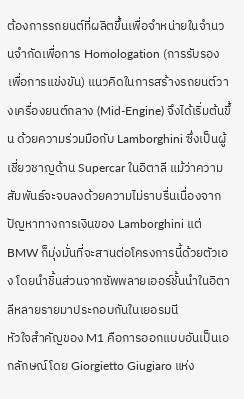ต้องการรถยนต์ที่ผลิตขึ้นเพื่อจำหน่ายในจำนวนจำกัดเพื่อการ Homologation (การรับรองเพื่อการแข่งขัน) แนวคิดในการสร้างรถยนต์วางเครื่องยนต์กลาง (Mid-Engine) จึงได้เริ่มต้นขึ้น ด้วยความร่วมมือกับ Lamborghini ซึ่งเป็นผู้เชี่ยวชาญด้าน Supercar ในอิตาลี แม้ว่าความสัมพันธ์จะจบลงด้วยความไม่ราบรื่นเนื่องจากปัญหาทางการเงินของ Lamborghini แต่ BMW ก็มุ่งมั่นที่จะสานต่อโครงการนี้ด้วยตัวเอง โดยนำชิ้นส่วนจากซัพพลายเออร์ชั้นนำในอิตาลีหลายรายมาประกอบกันในเยอรมนี
หัวใจสำคัญของ M1 คือการออกแบบอันเป็นเอกลักษณ์โดย Giorgietto Giugiaro แห่ง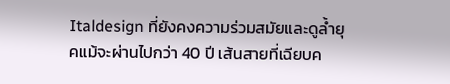Italdesign ที่ยังคงความร่วมสมัยและดูล้ำยุคแม้จะผ่านไปกว่า 40 ปี เส้นสายที่เฉียบค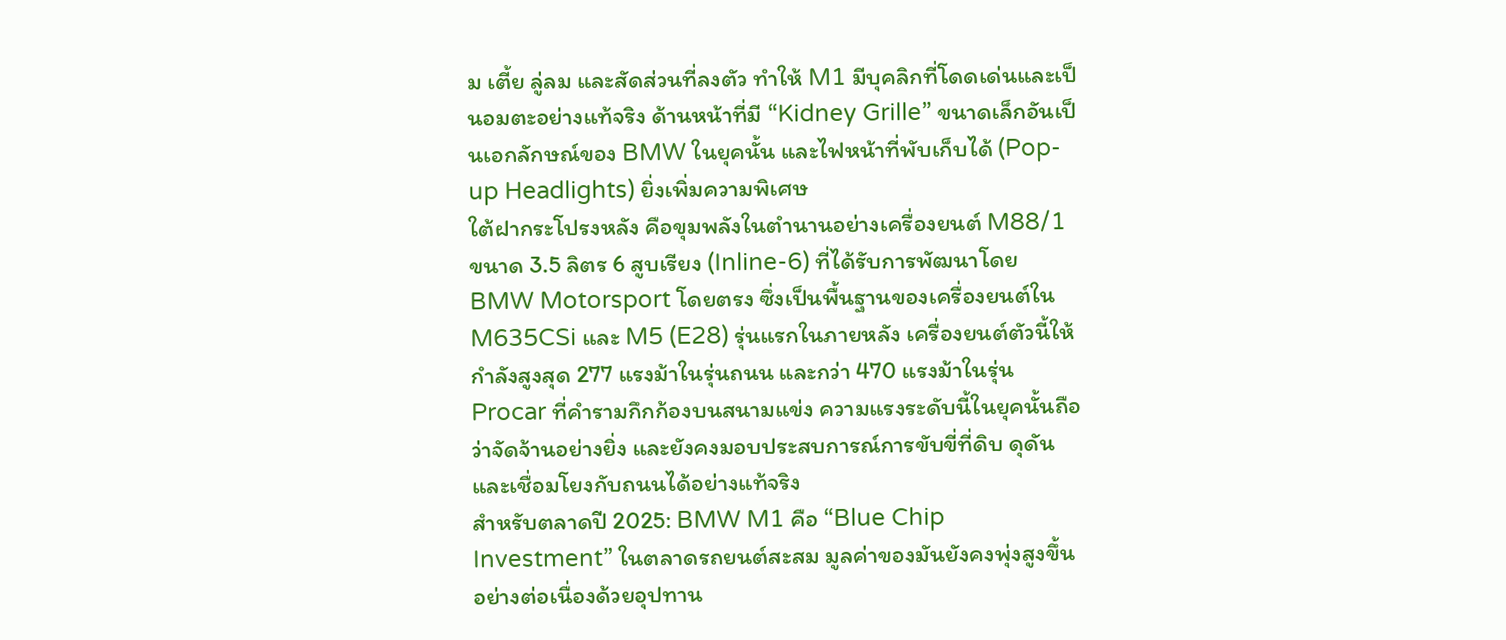ม เตี้ย ลู่ลม และสัดส่วนที่ลงตัว ทำให้ M1 มีบุคลิกที่โดดเด่นและเป็นอมตะอย่างแท้จริง ด้านหน้าที่มี “Kidney Grille” ขนาดเล็กอันเป็นเอกลักษณ์ของ BMW ในยุคนั้น และไฟหน้าที่พับเก็บได้ (Pop-up Headlights) ยิ่งเพิ่มความพิเศษ
ใต้ฝากระโปรงหลัง คือขุมพลังในตำนานอย่างเครื่องยนต์ M88/1 ขนาด 3.5 ลิตร 6 สูบเรียง (Inline-6) ที่ได้รับการพัฒนาโดย BMW Motorsport โดยตรง ซึ่งเป็นพื้นฐานของเครื่องยนต์ใน M635CSi และ M5 (E28) รุ่นแรกในภายหลัง เครื่องยนต์ตัวนี้ให้กำลังสูงสุด 277 แรงม้าในรุ่นถนน และกว่า 470 แรงม้าในรุ่น Procar ที่คำรามกึกก้องบนสนามแข่ง ความแรงระดับนี้ในยุคนั้นถือว่าจัดจ้านอย่างยิ่ง และยังคงมอบประสบการณ์การขับขี่ที่ดิบ ดุดัน และเชื่อมโยงกับถนนได้อย่างแท้จริง
สำหรับตลาดปี 2025: BMW M1 คือ “Blue Chip Investment” ในตลาดรถยนต์สะสม มูลค่าของมันยังคงพุ่งสูงขึ้นอย่างต่อเนื่องด้วยอุปทาน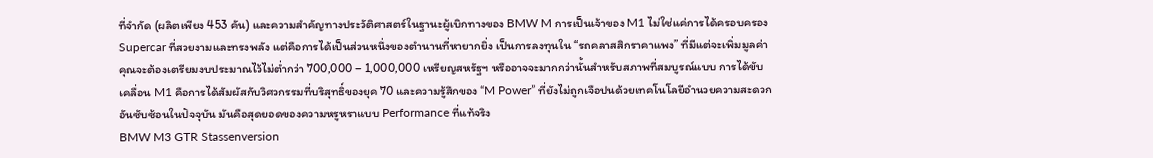ที่จำกัด (ผลิตเพียง 453 คัน) และความสำคัญทางประวัติศาสตร์ในฐานะผู้เบิกทางของ BMW M การเป็นเจ้าของ M1 ไม่ใช่แค่การได้ครอบครอง Supercar ที่สวยงามและทรงพลัง แต่คือการได้เป็นส่วนหนึ่งของตำนานที่หายากยิ่ง เป็นการลงทุนใน “รถคลาสสิกราคาแพง” ที่มีแต่จะเพิ่มมูลค่า คุณจะต้องเตรียมงบประมาณไว้ไม่ต่ำกว่า 700,000 – 1,000,000 เหรียญสหรัฐฯ หรืออาจจะมากกว่านั้นสำหรับสภาพที่สมบูรณ์แบบ การได้ขับเคลื่อน M1 คือการได้สัมผัสกับวิศวกรรมที่บริสุทธิ์ของยุค 70 และความรู้สึกของ “M Power” ที่ยังไม่ถูกเจือปนด้วยเทคโนโลยีอำนวยความสะดวกอันซับซ้อนในปัจจุบัน มันคือสุดยอดของความหรูหราแบบ Performance ที่แท้จริง
BMW M3 GTR Stassenversion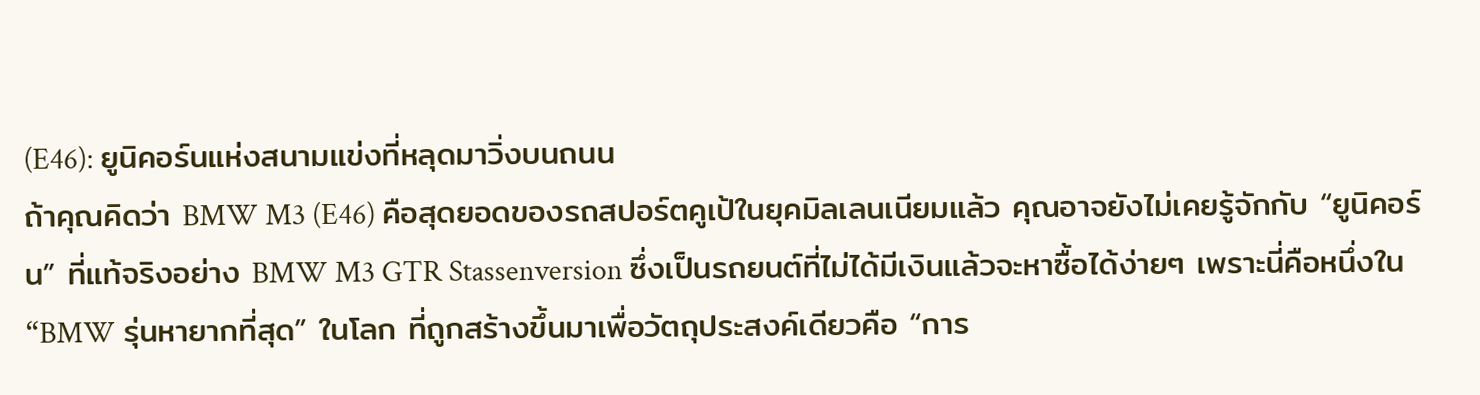(E46): ยูนิคอร์นแห่งสนามแข่งที่หลุดมาวิ่งบนถนน
ถ้าคุณคิดว่า BMW M3 (E46) คือสุดยอดของรถสปอร์ตคูเป้ในยุคมิลเลนเนียมแล้ว คุณอาจยังไม่เคยรู้จักกับ “ยูนิคอร์น” ที่แท้จริงอย่าง BMW M3 GTR Stassenversion ซึ่งเป็นรถยนต์ที่ไม่ได้มีเงินแล้วจะหาซื้อได้ง่ายๆ เพราะนี่คือหนึ่งใน “BMW รุ่นหายากที่สุด” ในโลก ที่ถูกสร้างขึ้นมาเพื่อวัตถุประสงค์เดียวคือ “การ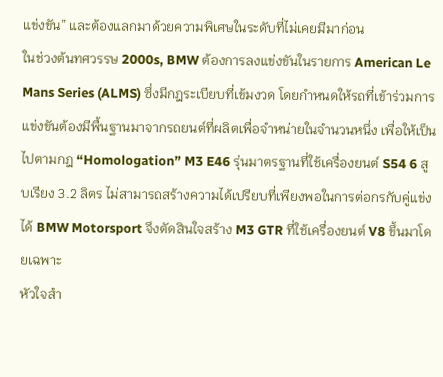แข่งขัน” และต้องแลกมาด้วยความพิเศษในระดับที่ไม่เคยมีมาก่อน
ในช่วงต้นทศวรรษ 2000s, BMW ต้องการลงแข่งขันในรายการ American Le Mans Series (ALMS) ซึ่งมีกฎระเบียบที่เข้มงวด โดยกำหนดให้รถที่เข้าร่วมการแข่งขันต้องมีพื้นฐานมาจากรถยนต์ที่ผลิตเพื่อจำหน่ายในจำนวนหนึ่ง เพื่อให้เป็นไปตามกฎ “Homologation” M3 E46 รุ่นมาตรฐานที่ใช้เครื่องยนต์ S54 6 สูบเรียง 3.2 ลิตร ไม่สามารถสร้างความได้เปรียบที่เพียงพอในการต่อกรกับคู่แข่งได้ BMW Motorsport จึงตัดสินใจสร้าง M3 GTR ที่ใช้เครื่องยนต์ V8 ขึ้นมาโดยเฉพาะ
หัวใจสำ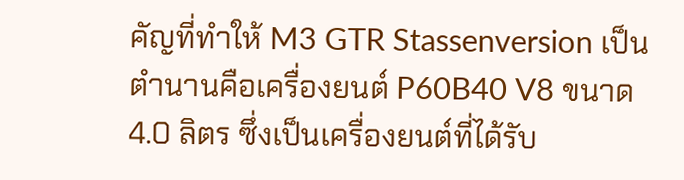คัญที่ทำให้ M3 GTR Stassenversion เป็นตำนานคือเครื่องยนต์ P60B40 V8 ขนาด 4.0 ลิตร ซึ่งเป็นเครื่องยนต์ที่ได้รับ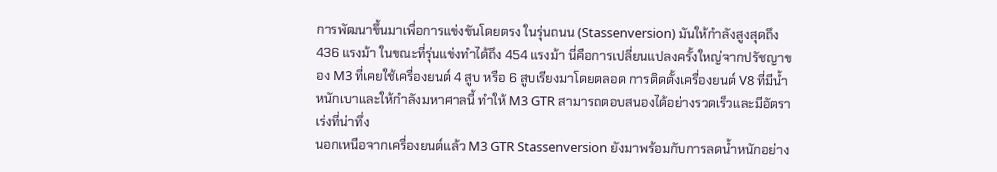การพัฒนาขึ้นมาเพื่อการแข่งขันโดยตรง ในรุ่นถนน (Stassenversion) มันให้กำลังสูงสุดถึง 436 แรงม้า ในขณะที่รุ่นแข่งทำได้ถึง 454 แรงม้า นี่คือการเปลี่ยนแปลงครั้งใหญ่จากปรัชญาของ M3 ที่เคยใช้เครื่องยนต์ 4 สูบ หรือ 6 สูบเรียงมาโดยตลอด การติดตั้งเครื่องยนต์ V8 ที่มีน้ำหนักเบาและให้กำลังมหาศาลนี้ ทำให้ M3 GTR สามารถตอบสนองได้อย่างรวดเร็วและมีอัตราเร่งที่น่าทึ่ง
นอกเหนือจากเครื่องยนต์แล้ว M3 GTR Stassenversion ยังมาพร้อมกับการลดน้ำหนักอย่าง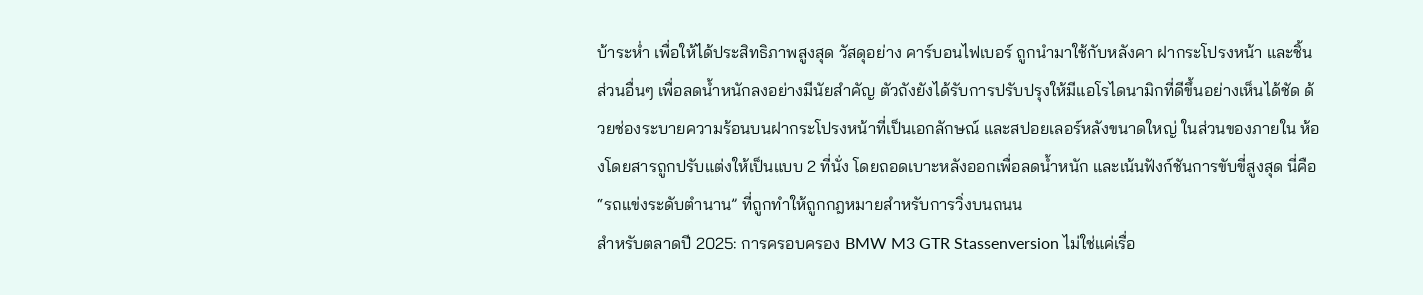บ้าระห่ำ เพื่อให้ได้ประสิทธิภาพสูงสุด วัสดุอย่าง คาร์บอนไฟเบอร์ ถูกนำมาใช้กับหลังคา ฝากระโปรงหน้า และชิ้นส่วนอื่นๆ เพื่อลดน้ำหนักลงอย่างมีนัยสำคัญ ตัวถังยังได้รับการปรับปรุงให้มีแอโรไดนามิกที่ดีขึ้นอย่างเห็นได้ชัด ด้วยช่องระบายความร้อนบนฝากระโปรงหน้าที่เป็นเอกลักษณ์ และสปอยเลอร์หลังขนาดใหญ่ ในส่วนของภายใน ห้องโดยสารถูกปรับแต่งให้เป็นแบบ 2 ที่นั่ง โดยถอดเบาะหลังออกเพื่อลดน้ำหนัก และเน้นฟังก์ชันการขับขี่สูงสุด นี่คือ “รถแข่งระดับตำนาน” ที่ถูกทำให้ถูกกฎหมายสำหรับการวิ่งบนถนน
สำหรับตลาดปี 2025: การครอบครอง BMW M3 GTR Stassenversion ไม่ใช่แค่เรื่อ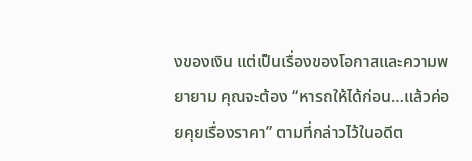งของเงิน แต่เป็นเรื่องของโอกาสและความพยายาม คุณจะต้อง “หารถให้ได้ก่อน…แล้วค่อยคุยเรื่องราคา” ตามที่กล่าวไว้ในอดีต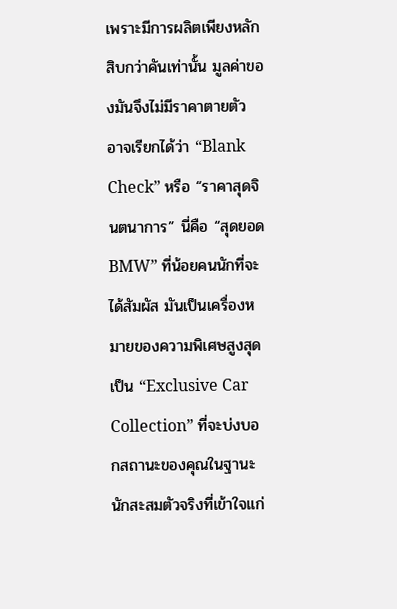เพราะมีการผลิตเพียงหลักสิบกว่าคันเท่านั้น มูลค่าของมันจึงไม่มีราคาตายตัว อาจเรียกได้ว่า “Blank Check” หรือ “ราคาสุดจินตนาการ” นี่คือ “สุดยอด BMW” ที่น้อยคนนักที่จะได้สัมผัส มันเป็นเครื่องหมายของความพิเศษสูงสุด เป็น “Exclusive Car Collection” ที่จะบ่งบอกสถานะของคุณในฐานะนักสะสมตัวจริงที่เข้าใจแก่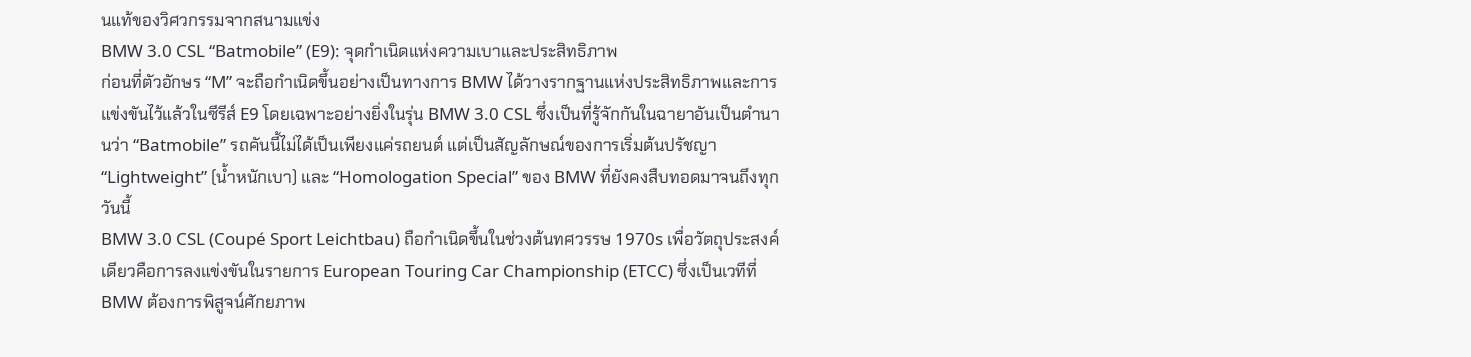นแท้ของวิศวกรรมจากสนามแข่ง
BMW 3.0 CSL “Batmobile” (E9): จุดกำเนิดแห่งความเบาและประสิทธิภาพ
ก่อนที่ตัวอักษร “M” จะถือกำเนิดขึ้นอย่างเป็นทางการ BMW ได้วางรากฐานแห่งประสิทธิภาพและการแข่งขันไว้แล้วในซีรีส์ E9 โดยเฉพาะอย่างยิ่งในรุ่น BMW 3.0 CSL ซึ่งเป็นที่รู้จักกันในฉายาอันเป็นตำนานว่า “Batmobile” รถคันนี้ไม่ได้เป็นเพียงแค่รถยนต์ แต่เป็นสัญลักษณ์ของการเริ่มต้นปรัชญา “Lightweight” (น้ำหนักเบา) และ “Homologation Special” ของ BMW ที่ยังคงสืบทอดมาจนถึงทุกวันนี้
BMW 3.0 CSL (Coupé Sport Leichtbau) ถือกำเนิดขึ้นในช่วงต้นทศวรรษ 1970s เพื่อวัตถุประสงค์เดียวคือการลงแข่งขันในรายการ European Touring Car Championship (ETCC) ซึ่งเป็นเวทีที่ BMW ต้องการพิสูจน์ศักยภาพ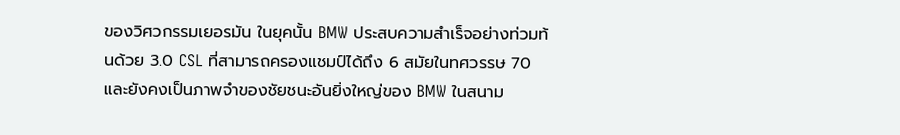ของวิศวกรรมเยอรมัน ในยุคนั้น BMW ประสบความสำเร็จอย่างท่วมท้นด้วย 3.0 CSL ที่สามารถครองแชมป์ได้ถึง 6 สมัยในทศวรรษ 70 และยังคงเป็นภาพจำของชัยชนะอันยิ่งใหญ่ของ BMW ในสนาม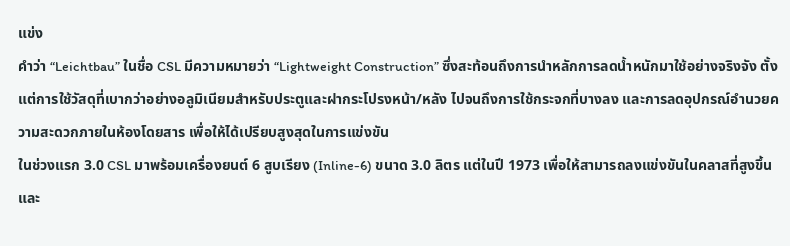แข่ง
คำว่า “Leichtbau” ในชื่อ CSL มีความหมายว่า “Lightweight Construction” ซึ่งสะท้อนถึงการนำหลักการลดน้ำหนักมาใช้อย่างจริงจัง ตั้งแต่การใช้วัสดุที่เบากว่าอย่างอลูมิเนียมสำหรับประตูและฝากระโปรงหน้า/หลัง ไปจนถึงการใช้กระจกที่บางลง และการลดอุปกรณ์อำนวยความสะดวกภายในห้องโดยสาร เพื่อให้ได้เปรียบสูงสุดในการแข่งขัน
ในช่วงแรก 3.0 CSL มาพร้อมเครื่องยนต์ 6 สูบเรียง (Inline-6) ขนาด 3.0 ลิตร แต่ในปี 1973 เพื่อให้สามารถลงแข่งขันในคลาสที่สูงขึ้นและ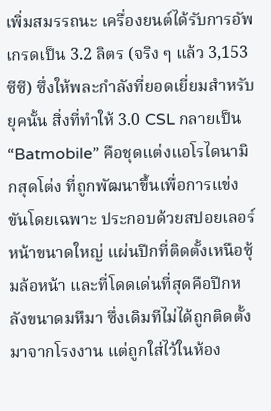เพิ่มสมรรถนะ เครื่องยนต์ได้รับการอัพเกรดเป็น 3.2 ลิตร (จริง ๆ แล้ว 3,153 ซีซี) ซึ่งให้พละกำลังที่ยอดเยี่ยมสำหรับยุคนั้น สิ่งที่ทำให้ 3.0 CSL กลายเป็น “Batmobile” คือชุดแต่งแอโรไดนามิกสุดโต่ง ที่ถูกพัฒนาขึ้นเพื่อการแข่งขันโดยเฉพาะ ประกอบด้วยสปอยเลอร์หน้าขนาดใหญ่ แผ่นปีกที่ติดตั้งเหนือซุ้มล้อหน้า และที่โดดเด่นที่สุดคือปีกหลังขนาดมหึมา ซึ่งเดิมทีไม่ได้ถูกติดตั้งมาจากโรงงาน แต่ถูกใส่ไว้ในห้อง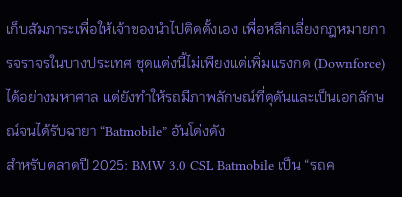เก็บสัมภาระเพื่อให้เจ้าของนำไปติดตั้งเอง เพื่อหลีกเลี่ยงกฎหมายการจราจรในบางประเทศ ชุดแต่งนี้ไม่เพียงแต่เพิ่มแรงกด (Downforce) ได้อย่างมหาศาล แต่ยังทำให้รถมีภาพลักษณ์ที่ดุดันและเป็นเอกลักษณ์จนได้รับฉายา “Batmobile” อันโด่งดัง
สำหรับตลาดปี 2025: BMW 3.0 CSL Batmobile เป็น “รถค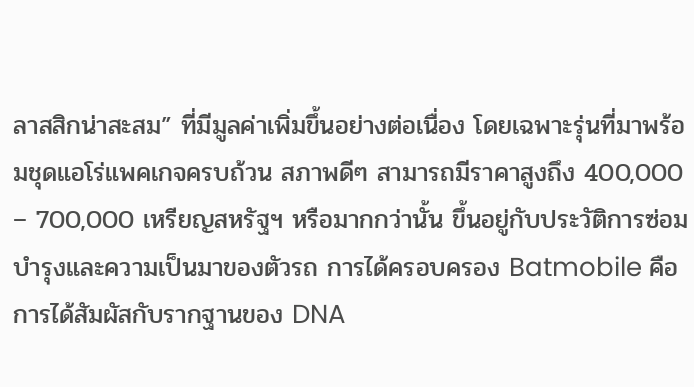ลาสสิกน่าสะสม” ที่มีมูลค่าเพิ่มขึ้นอย่างต่อเนื่อง โดยเฉพาะรุ่นที่มาพร้อมชุดแอโร่แพคเกจครบถ้วน สภาพดีๆ สามารถมีราคาสูงถึง 400,000 – 700,000 เหรียญสหรัฐฯ หรือมากกว่านั้น ขึ้นอยู่กับประวัติการซ่อมบำรุงและความเป็นมาของตัวรถ การได้ครอบครอง Batmobile คือการได้สัมผัสกับรากฐานของ DNA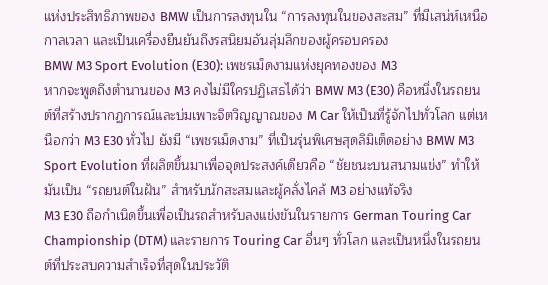แห่งประสิทธิภาพของ BMW เป็นการลงทุนใน “การลงทุนในของสะสม” ที่มีเสน่ห์เหนือกาลเวลา และเป็นเครื่องยืนยันถึงรสนิยมอันลุ่มลึกของผู้ครอบครอง
BMW M3 Sport Evolution (E30): เพชรเม็ดงามแห่งยุคทองของ M3
หากจะพูดถึงตำนานของ M3 คงไม่มีใครปฏิเสธได้ว่า BMW M3 (E30) คือหนึ่งในรถยนต์ที่สร้างปรากฏการณ์และบ่มเพาะจิตวิญญาณของ M Car ให้เป็นที่รู้จักไปทั่วโลก แต่เหนือกว่า M3 E30 ทั่วไป ยังมี “เพชรเม็ดงาม” ที่เป็นรุ่นพิเศษสุดลิมิเต็ดอย่าง BMW M3 Sport Evolution ที่ผลิตขึ้นมาเพื่อจุดประสงค์เดียวคือ “ชัยชนะบนสนามแข่ง” ทำให้มันเป็น “รถยนต์ในฝัน” สำหรับนักสะสมและผู้คลั่งไคล้ M3 อย่างแท้จริง
M3 E30 ถือกำเนิดขึ้นเพื่อเป็นรถสำหรับลงแข่งขันในรายการ German Touring Car Championship (DTM) และรายการ Touring Car อื่นๆ ทั่วโลก และเป็นหนึ่งในรถยนต์ที่ประสบความสำเร็จที่สุดในประวัติ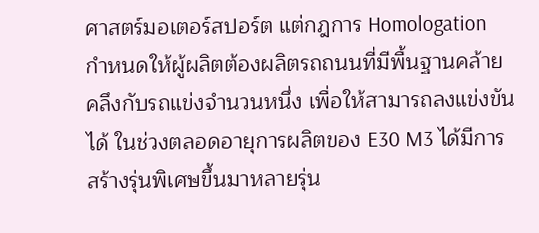ศาสตร์มอเตอร์สปอร์ต แต่กฎการ Homologation กำหนดให้ผู้ผลิตต้องผลิตรถถนนที่มีพื้นฐานคล้ายคลึงกับรถแข่งจำนวนหนึ่ง เพื่อให้สามารถลงแข่งขันได้ ในช่วงตลอดอายุการผลิตของ E30 M3 ได้มีการสร้างรุ่นพิเศษขึ้นมาหลายรุ่น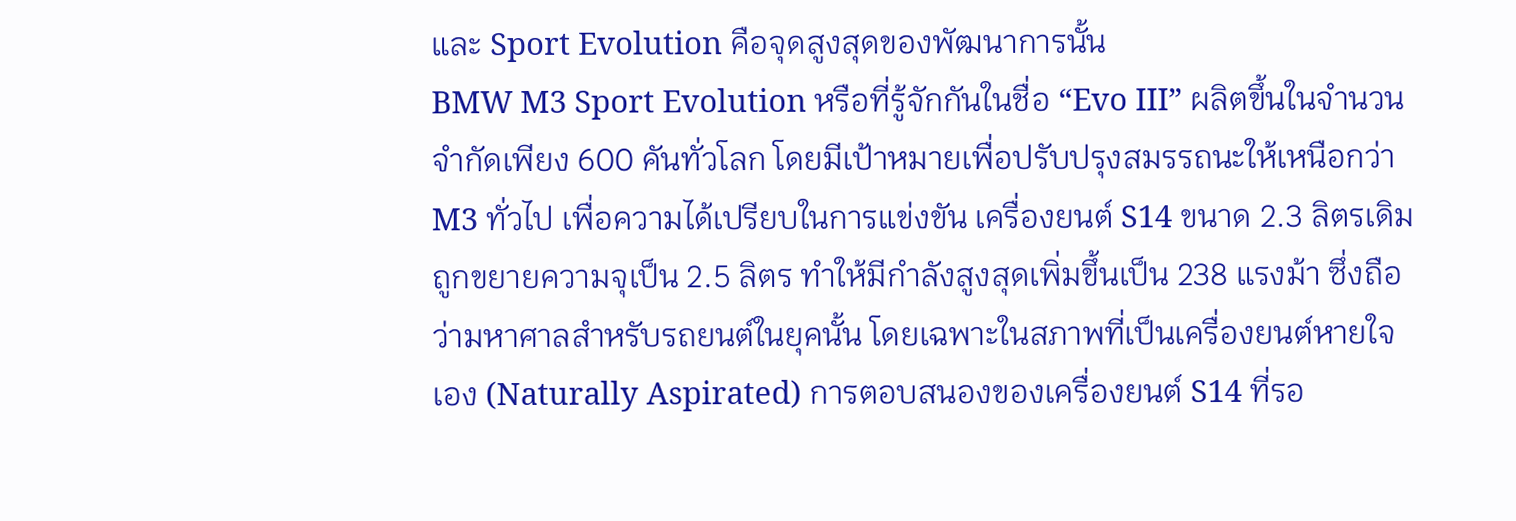และ Sport Evolution คือจุดสูงสุดของพัฒนาการนั้น
BMW M3 Sport Evolution หรือที่รู้จักกันในชื่อ “Evo III” ผลิตขึ้นในจำนวนจำกัดเพียง 600 คันทั่วโลก โดยมีเป้าหมายเพื่อปรับปรุงสมรรถนะให้เหนือกว่า M3 ทั่วไป เพื่อความได้เปรียบในการแข่งขัน เครื่องยนต์ S14 ขนาด 2.3 ลิตรเดิม ถูกขยายความจุเป็น 2.5 ลิตร ทำให้มีกำลังสูงสุดเพิ่มขึ้นเป็น 238 แรงม้า ซึ่งถือว่ามหาศาลสำหรับรถยนต์ในยุคนั้น โดยเฉพาะในสภาพที่เป็นเครื่องยนต์หายใจเอง (Naturally Aspirated) การตอบสนองของเครื่องยนต์ S14 ที่รอ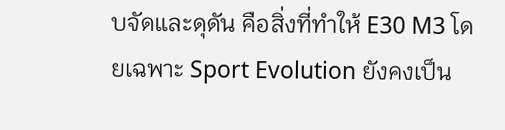บจัดและดุดัน คือสิ่งที่ทำให้ E30 M3 โดยเฉพาะ Sport Evolution ยังคงเป็น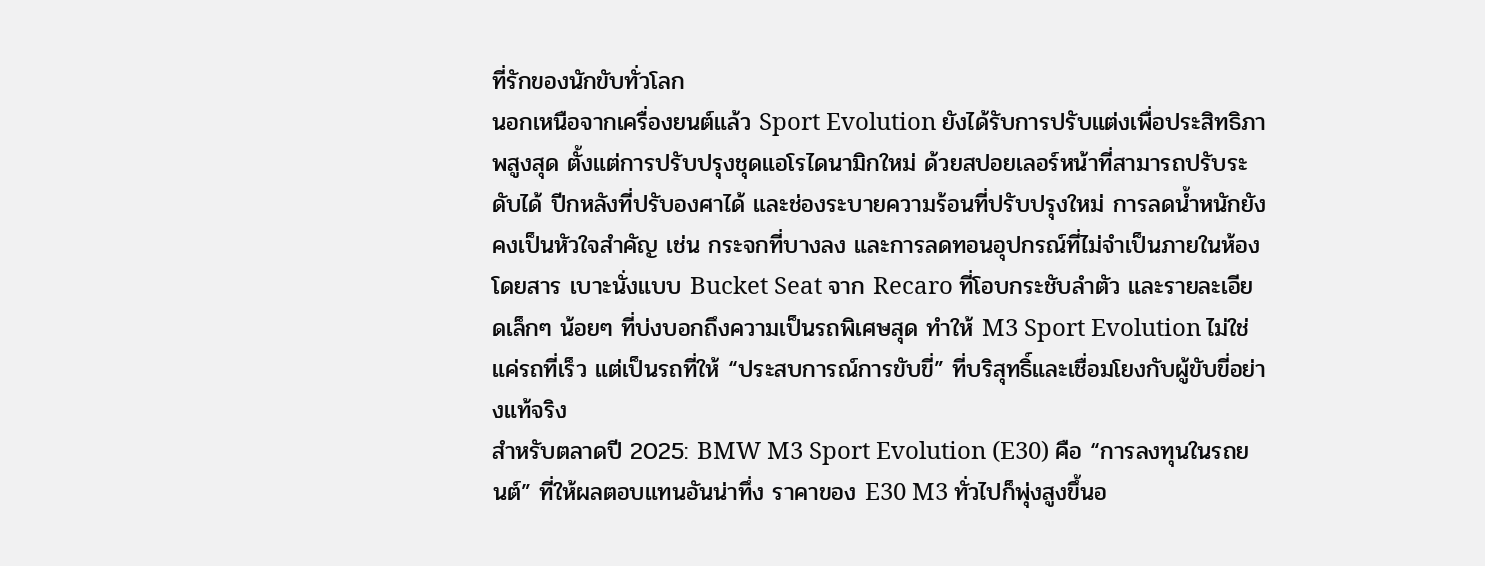ที่รักของนักขับทั่วโลก
นอกเหนือจากเครื่องยนต์แล้ว Sport Evolution ยังได้รับการปรับแต่งเพื่อประสิทธิภาพสูงสุด ตั้งแต่การปรับปรุงชุดแอโรไดนามิกใหม่ ด้วยสปอยเลอร์หน้าที่สามารถปรับระดับได้ ปีกหลังที่ปรับองศาได้ และช่องระบายความร้อนที่ปรับปรุงใหม่ การลดน้ำหนักยังคงเป็นหัวใจสำคัญ เช่น กระจกที่บางลง และการลดทอนอุปกรณ์ที่ไม่จำเป็นภายในห้องโดยสาร เบาะนั่งแบบ Bucket Seat จาก Recaro ที่โอบกระชับลำตัว และรายละเอียดเล็กๆ น้อยๆ ที่บ่งบอกถึงความเป็นรถพิเศษสุด ทำให้ M3 Sport Evolution ไม่ใช่แค่รถที่เร็ว แต่เป็นรถที่ให้ “ประสบการณ์การขับขี่” ที่บริสุทธิ์และเชื่อมโยงกับผู้ขับขี่อย่างแท้จริง
สำหรับตลาดปี 2025: BMW M3 Sport Evolution (E30) คือ “การลงทุนในรถยนต์” ที่ให้ผลตอบแทนอันน่าทึ่ง ราคาของ E30 M3 ทั่วไปก็พุ่งสูงขึ้นอ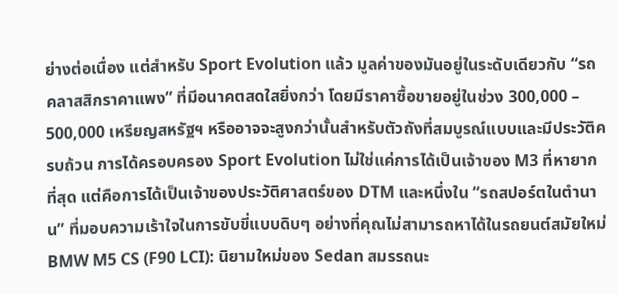ย่างต่อเนื่อง แต่สำหรับ Sport Evolution แล้ว มูลค่าของมันอยู่ในระดับเดียวกับ “รถคลาสสิกราคาแพง” ที่มีอนาคตสดใสยิ่งกว่า โดยมีราคาซื้อขายอยู่ในช่วง 300,000 – 500,000 เหรียญสหรัฐฯ หรืออาจจะสูงกว่านั้นสำหรับตัวถังที่สมบูรณ์แบบและมีประวัติครบถ้วน การได้ครอบครอง Sport Evolution ไม่ใช่แค่การได้เป็นเจ้าของ M3 ที่หายากที่สุด แต่คือการได้เป็นเจ้าของประวัติศาสตร์ของ DTM และหนึ่งใน “รถสปอร์ตในตำนาน” ที่มอบความเร้าใจในการขับขี่แบบดิบๆ อย่างที่คุณไม่สามารถหาได้ในรถยนต์สมัยใหม่
BMW M5 CS (F90 LCI): นิยามใหม่ของ Sedan สมรรถนะ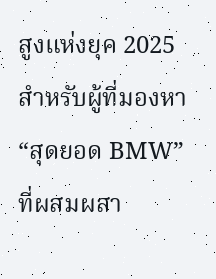สูงแห่งยุค 2025
สำหรับผู้ที่มองหา “สุดยอด BMW” ที่ผสมผสา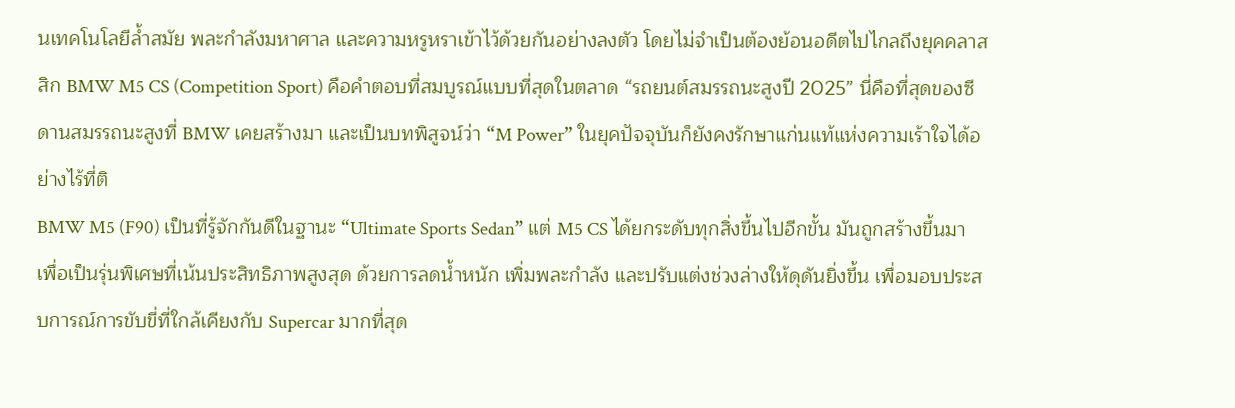นเทคโนโลยีล้ำสมัย พละกำลังมหาศาล และความหรูหราเข้าไว้ด้วยกันอย่างลงตัว โดยไม่จำเป็นต้องย้อนอดีตไปไกลถึงยุคคลาสสิก BMW M5 CS (Competition Sport) คือคำตอบที่สมบูรณ์แบบที่สุดในตลาด “รถยนต์สมรรถนะสูงปี 2025” นี่คือที่สุดของซีดานสมรรถนะสูงที่ BMW เคยสร้างมา และเป็นบทพิสูจน์ว่า “M Power” ในยุคปัจจุบันก็ยังคงรักษาแก่นแท้แห่งความเร้าใจได้อย่างไร้ที่ติ
BMW M5 (F90) เป็นที่รู้จักกันดีในฐานะ “Ultimate Sports Sedan” แต่ M5 CS ได้ยกระดับทุกสิ่งขึ้นไปอีกขั้น มันถูกสร้างขึ้นมาเพื่อเป็นรุ่นพิเศษที่เน้นประสิทธิภาพสูงสุด ด้วยการลดน้ำหนัก เพิ่มพละกำลัง และปรับแต่งช่วงล่างให้ดุดันยิ่งขึ้น เพื่อมอบประสบการณ์การขับขี่ที่ใกล้เคียงกับ Supercar มากที่สุด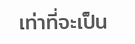เท่าที่จะเป็น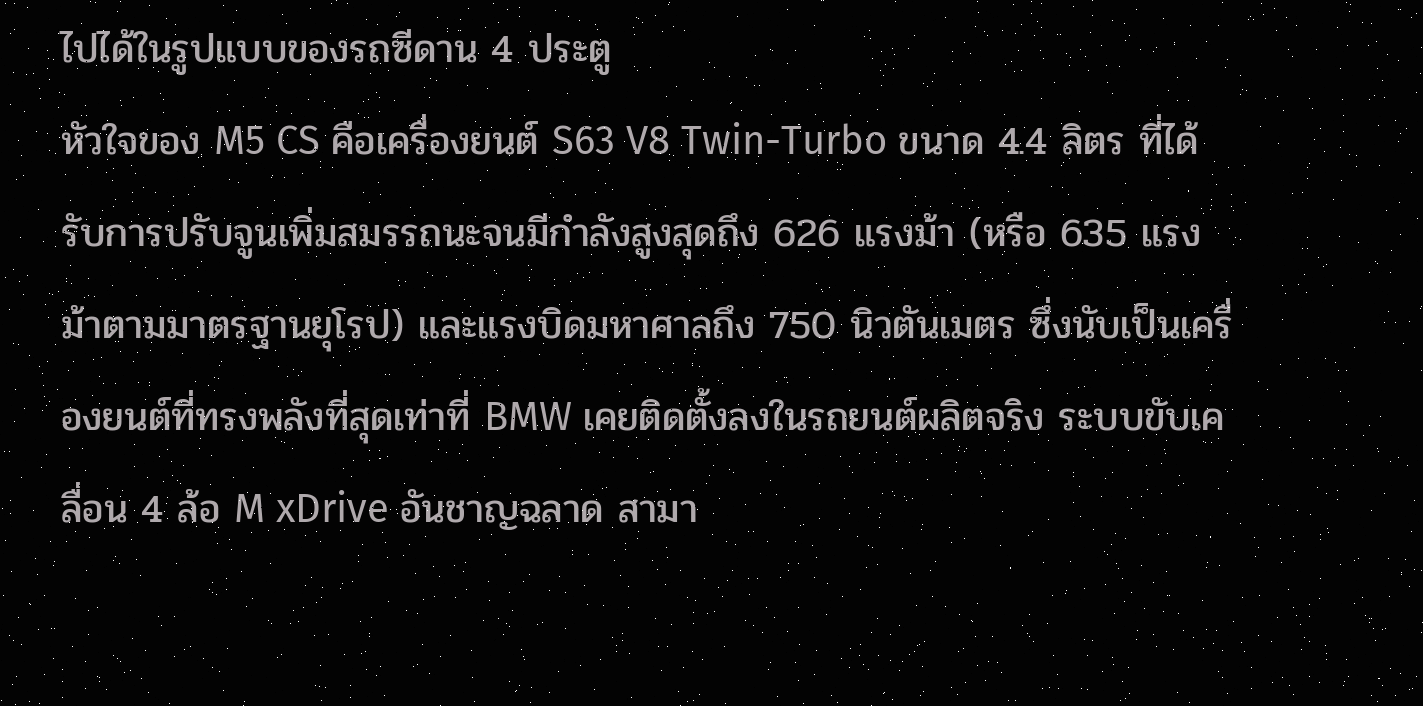ไปได้ในรูปแบบของรถซีดาน 4 ประตู
หัวใจของ M5 CS คือเครื่องยนต์ S63 V8 Twin-Turbo ขนาด 4.4 ลิตร ที่ได้รับการปรับจูนเพิ่มสมรรถนะจนมีกำลังสูงสุดถึง 626 แรงม้า (หรือ 635 แรงม้าตามมาตรฐานยุโรป) และแรงบิดมหาศาลถึง 750 นิวตันเมตร ซึ่งนับเป็นเครื่องยนต์ที่ทรงพลังที่สุดเท่าที่ BMW เคยติดตั้งลงในรถยนต์ผลิตจริง ระบบขับเคลื่อน 4 ล้อ M xDrive อันชาญฉลาด สามา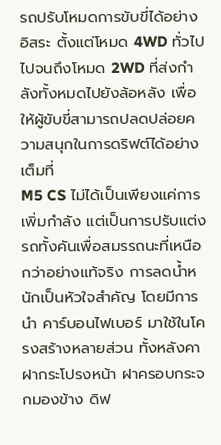รถปรับโหมดการขับขี่ได้อย่างอิสระ ตั้งแต่โหมด 4WD ทั่วไป ไปจนถึงโหมด 2WD ที่ส่งกำลังทั้งหมดไปยังล้อหลัง เพื่อให้ผู้ขับขี่สามารถปลดปล่อยความสนุกในการดริฟต์ได้อย่างเต็มที่
M5 CS ไม่ได้เป็นเพียงแค่การเพิ่มกำลัง แต่เป็นการปรับแต่งรถทั้งคันเพื่อสมรรถนะที่เหนือกว่าอย่างแท้จริง การลดน้ำหนักเป็นหัวใจสำคัญ โดยมีการนำ คาร์บอนไฟเบอร์ มาใช้ในโครงสร้างหลายส่วน ทั้งหลังคา ฝากระโปรงหน้า ฝาครอบกระจกมองข้าง ดิฟ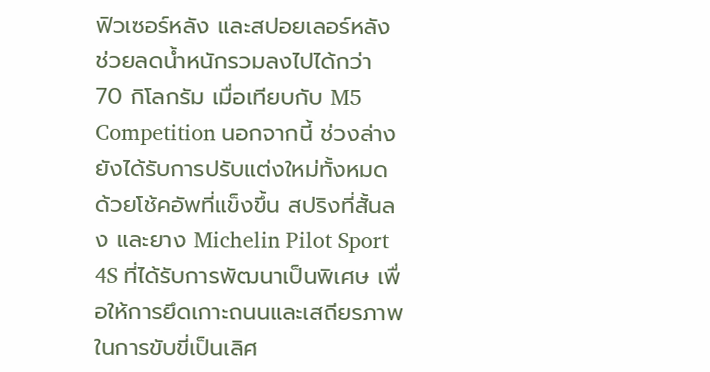ฟิวเซอร์หลัง และสปอยเลอร์หลัง ช่วยลดน้ำหนักรวมลงไปได้กว่า 70 กิโลกรัม เมื่อเทียบกับ M5 Competition นอกจากนี้ ช่วงล่างยังได้รับการปรับแต่งใหม่ทั้งหมด ด้วยโช้คอัพที่แข็งขึ้น สปริงที่สั้นลง และยาง Michelin Pilot Sport 4S ที่ได้รับการพัฒนาเป็นพิเศษ เพื่อให้การยึดเกาะถนนและเสถียรภาพในการขับขี่เป็นเลิศ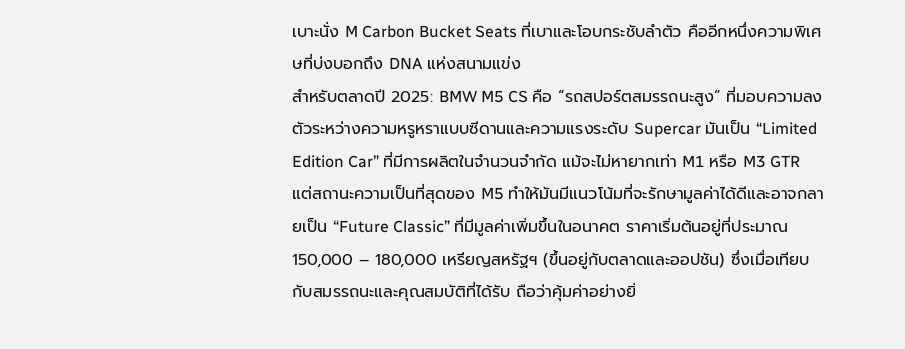เบาะนั่ง M Carbon Bucket Seats ที่เบาและโอบกระชับลำตัว คืออีกหนึ่งความพิเศษที่บ่งบอกถึง DNA แห่งสนามแข่ง
สำหรับตลาดปี 2025: BMW M5 CS คือ “รถสปอร์ตสมรรถนะสูง” ที่มอบความลงตัวระหว่างความหรูหราแบบซีดานและความแรงระดับ Supercar มันเป็น “Limited Edition Car” ที่มีการผลิตในจำนวนจำกัด แม้จะไม่หายากเท่า M1 หรือ M3 GTR แต่สถานะความเป็นที่สุดของ M5 ทำให้มันมีแนวโน้มที่จะรักษามูลค่าได้ดีและอาจกลายเป็น “Future Classic” ที่มีมูลค่าเพิ่มขึ้นในอนาคต ราคาเริ่มต้นอยู่ที่ประมาณ 150,000 – 180,000 เหรียญสหรัฐฯ (ขึ้นอยู่กับตลาดและออปชัน) ซึ่งเมื่อเทียบกับสมรรถนะและคุณสมบัติที่ได้รับ ถือว่าคุ้มค่าอย่างยิ่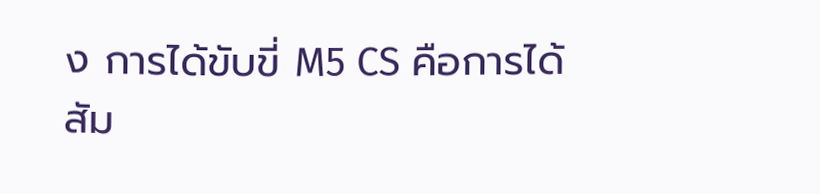ง การได้ขับขี่ M5 CS คือการได้สัม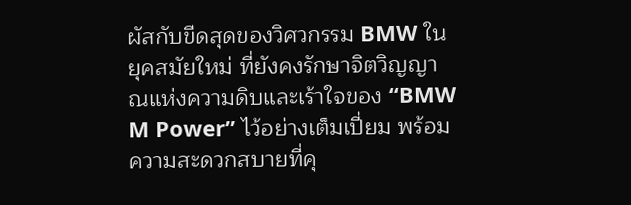ผัสกับขีดสุดของวิศวกรรม BMW ในยุคสมัยใหม่ ที่ยังคงรักษาจิตวิญญาณแห่งความดิบและเร้าใจของ “BMW M Power” ไว้อย่างเต็มเปี่ยม พร้อมความสะดวกสบายที่คุ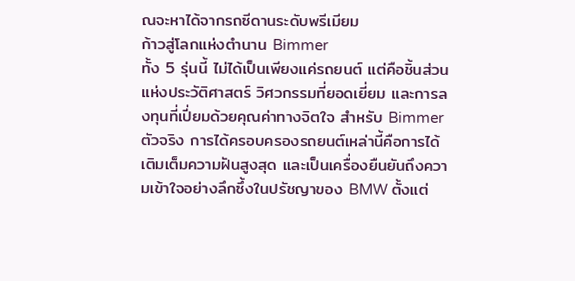ณจะหาได้จากรถซีดานระดับพรีเมียม
ก้าวสู่โลกแห่งตำนาน Bimmer
ทั้ง 5 รุ่นนี้ ไม่ได้เป็นเพียงแค่รถยนต์ แต่คือชิ้นส่วนแห่งประวัติศาสตร์ วิศวกรรมที่ยอดเยี่ยม และการลงทุนที่เปี่ยมด้วยคุณค่าทางจิตใจ สำหรับ Bimmer ตัวจริง การได้ครอบครองรถยนต์เหล่านี้คือการได้เติมเต็มความฝันสูงสุด และเป็นเครื่องยืนยันถึงความเข้าใจอย่างลึกซึ้งในปรัชญาของ BMW ตั้งแต่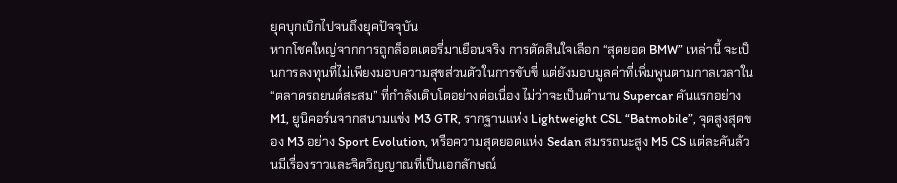ยุคบุกเบิกไปจนถึงยุคปัจจุบัน
หากโชคใหญ่จากการถูกล็อตเตอรี่มาเยือนจริง การตัดสินใจเลือก “สุดยอด BMW” เหล่านี้ จะเป็นการลงทุนที่ไม่เพียงมอบความสุขส่วนตัวในการขับขี่ แต่ยังมอบมูลค่าที่เพิ่มพูนตามกาลเวลาใน “ตลาดรถยนต์สะสม” ที่กำลังเติบโตอย่างต่อเนื่อง ไม่ว่าจะเป็นตำนาน Supercar คันแรกอย่าง M1, ยูนิคอร์นจากสนามแข่ง M3 GTR, รากฐานแห่ง Lightweight CSL “Batmobile”, จุดสูงสุดของ M3 อย่าง Sport Evolution, หรือความสุดยอดแห่ง Sedan สมรรถนะสูง M5 CS แต่ละคันล้วนมีเรื่องราวและจิตวิญญาณที่เป็นเอกลักษณ์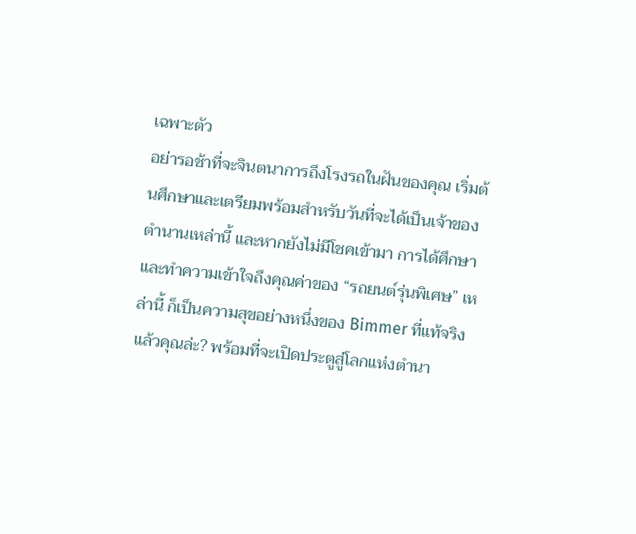เฉพาะตัว
อย่ารอช้าที่จะจินตนาการถึงโรงรถในฝันของคุณ เริ่มต้นศึกษาและเตรียมพร้อมสำหรับวันที่จะได้เป็นเจ้าของตำนานเหล่านี้ และหากยังไม่มีโชคเข้ามา การได้ศึกษาและทำความเข้าใจถึงคุณค่าของ “รถยนต์รุ่นพิเศษ” เหล่านี้ ก็เป็นความสุขอย่างหนึ่งของ Bimmer ที่แท้จริง
แล้วคุณล่ะ? พร้อมที่จะเปิดประตูสู่โลกแห่งตำนา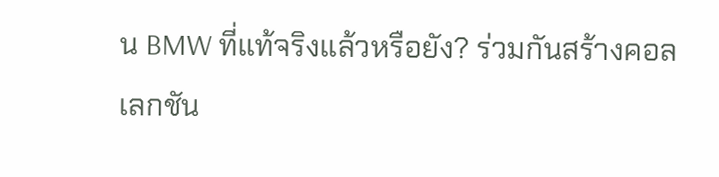น BMW ที่แท้จริงแล้วหรือยัง? ร่วมกันสร้างคอลเลกชัน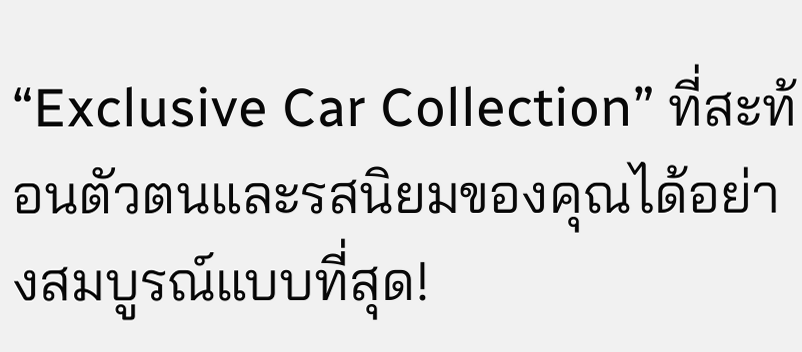“Exclusive Car Collection” ที่สะท้อนตัวตนและรสนิยมของคุณได้อย่างสมบูรณ์แบบที่สุด!